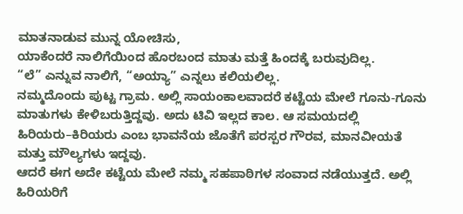ಮಾತನಾಡುವ ಮುನ್ನ ಯೋಚಿಸು,
ಯಾಕೆಂದರೆ ನಾಲಿಗೆಯಿಂದ ಹೊರಬಂದ ಮಾತು ಮತ್ತೆ ಹಿಂದಕ್ಕೆ ಬರುವುದಿಲ್ಲ.
“ಲೆ” ಎನ್ನುವ ನಾಲಿಗೆ, “ಅಯ್ಯಾ” ಎನ್ನಲು ಕಲಿಯಲಿಲ್ಲ.
ನಮ್ಮದೊಂದು ಪುಟ್ಟ ಗ್ರಾಮ. ಅಲ್ಲಿ ಸಾಯಂಕಾಲವಾದರೆ ಕಟ್ಟೆಯ ಮೇಲೆ ಗೂನು-ಗೂನು ಮಾತುಗಳು ಕೇಳಿಬರುತ್ತಿದ್ದವು. ಅದು ಟಿವಿ ಇಲ್ಲದ ಕಾಲ. ಆ ಸಮಯದಲ್ಲಿ ಹಿರಿಯರು–ಕಿರಿಯರು ಎಂಬ ಭಾವನೆಯ ಜೊತೆಗೆ ಪರಸ್ಪರ ಗೌರವ, ಮಾನವೀಯತೆ ಮತ್ತು ಮೌಲ್ಯಗಳು ಇದ್ದವು.
ಆದರೆ ಈಗ ಅದೇ ಕಟ್ಟೆಯ ಮೇಲೆ ನಮ್ಮ ಸಹಪಾಠಿಗಳ ಸಂವಾದ ನಡೆಯುತ್ತದೆ. ಅಲ್ಲಿ ಹಿರಿಯರಿಗೆ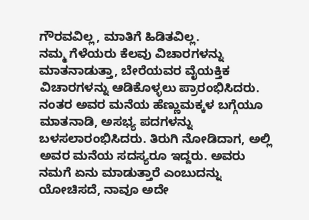ಗೌರವವಿಲ್ಲ, ಮಾತಿಗೆ ಹಿಡಿತವಿಲ್ಲ.
ನಮ್ಮ ಗೆಳೆಯರು ಕೆಲವು ವಿಚಾರಗಳನ್ನು ಮಾತನಾಡುತ್ತಾ, ಬೇರೆಯವರ ವೈಯಕ್ತಿಕ ವಿಚಾರಗಳನ್ನು ಆಡಿಕೊಳ್ಳಲು ಪ್ರಾರಂಭಿಸಿದರು. ನಂತರ ಅವರ ಮನೆಯ ಹೆಣ್ಣುಮಕ್ಕಳ ಬಗ್ಗೆಯೂ ಮಾತನಾಡಿ, ಅಸಭ್ಯ ಪದಗಳನ್ನು ಬಳಸಲಾರಂಭಿಸಿದರು. ತಿರುಗಿ ನೋಡಿದಾಗ, ಅಲ್ಲಿ ಅವರ ಮನೆಯ ಸದಸ್ಯರೂ ಇದ್ದರು. ಅವರು ನಮಗೆ ಏನು ಮಾಡುತ್ತಾರೆ ಎಂಬುದನ್ನು ಯೋಚಿಸದೆ, ನಾವೂ ಅದೇ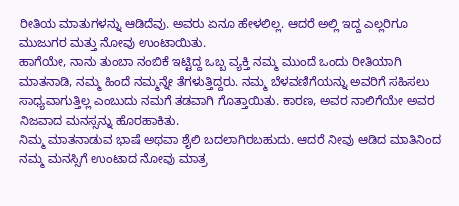ರೀತಿಯ ಮಾತುಗಳನ್ನು ಆಡಿದೆವು. ಅವರು ಏನೂ ಹೇಳಲಿಲ್ಲ. ಆದರೆ ಅಲ್ಲಿ ಇದ್ದ ಎಲ್ಲರಿಗೂ ಮುಜುಗರ ಮತ್ತು ನೋವು ಉಂಟಾಯಿತು.
ಹಾಗೆಯೇ, ನಾನು ತುಂಬಾ ನಂಬಿಕೆ ಇಟ್ಟಿದ್ದ ಒಬ್ಬ ವ್ಯಕ್ತಿ ನಮ್ಮ ಮುಂದೆ ಒಂದು ರೀತಿಯಾಗಿ ಮಾತನಾಡಿ, ನಮ್ಮ ಹಿಂದೆ ನಮ್ಮನ್ನೇ ತೆಗಳುತ್ತಿದ್ದರು. ನಮ್ಮ ಬೆಳವಣಿಗೆಯನ್ನು ಅವರಿಗೆ ಸಹಿಸಲು ಸಾಧ್ಯವಾಗುತ್ತಿಲ್ಲ ಎಂಬುದು ನಮಗೆ ತಡವಾಗಿ ಗೊತ್ತಾಯಿತು. ಕಾರಣ, ಅವರ ನಾಲಿಗೆಯೇ ಅವರ ನಿಜವಾದ ಮನಸ್ಸನ್ನು ಹೊರಹಾಕಿತು.
ನಿಮ್ಮ ಮಾತನಾಡುವ ಭಾಷೆ ಅಥವಾ ಶೈಲಿ ಬದಲಾಗಿರಬಹುದು. ಆದರೆ ನೀವು ಆಡಿದ ಮಾತಿನಿಂದ ನಮ್ಮ ಮನಸ್ಸಿಗೆ ಉಂಟಾದ ನೋವು ಮಾತ್ರ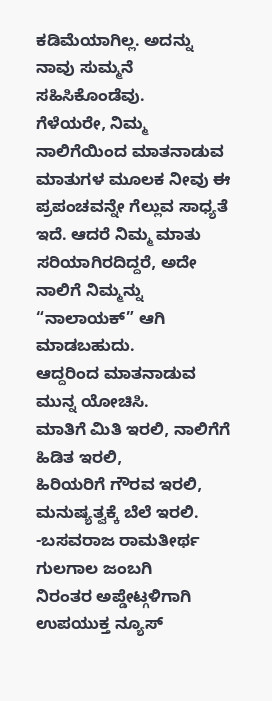ಕಡಿಮೆಯಾಗಿಲ್ಲ. ಅದನ್ನು ನಾವು ಸುಮ್ಮನೆ ಸಹಿಸಿಕೊಂಡೆವು.
ಗೆಳೆಯರೇ, ನಿಮ್ಮ ನಾಲಿಗೆಯಿಂದ ಮಾತನಾಡುವ ಮಾತುಗಳ ಮೂಲಕ ನೀವು ಈ ಪ್ರಪಂಚವನ್ನೇ ಗೆಲ್ಲುವ ಸಾಧ್ಯತೆ ಇದೆ. ಆದರೆ ನಿಮ್ಮ ಮಾತು ಸರಿಯಾಗಿರದಿದ್ದರೆ, ಅದೇ ನಾಲಿಗೆ ನಿಮ್ಮನ್ನು “ನಾಲಾಯಕ್” ಆಗಿ ಮಾಡಬಹುದು.
ಆದ್ದರಿಂದ ಮಾತನಾಡುವ ಮುನ್ನ ಯೋಚಿಸಿ.
ಮಾತಿಗೆ ಮಿತಿ ಇರಲಿ, ನಾಲಿಗೆಗೆ ಹಿಡಿತ ಇರಲಿ,
ಹಿರಿಯರಿಗೆ ಗೌರವ ಇರಲಿ,
ಮನುಷ್ಯತ್ವಕ್ಕೆ ಬೆಲೆ ಇರಲಿ.
-ಬಸವರಾಜ ರಾಮತೀರ್ಥ
ಗುಲಗಾಲ ಜಂಬಗಿ
ನಿರಂತರ ಅಪ್ಡೇಟ್ಗಳಿಗಾಗಿ ಉಪಯುಕ್ತ ನ್ಯೂಸ್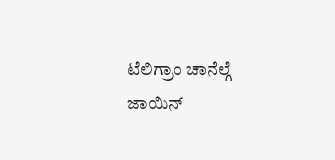ಟೆಲಿಗ್ರಾಂ ಚಾನೆಲ್ಗೆ ಜಾಯಿನ್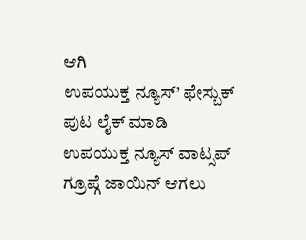ಆಗಿ
ಉಪಯುಕ್ತ ನ್ಯೂಸ್’ ಫೇಸ್ಬುಕ್ ಪುಟ ಲೈಕ್ ಮಾಡಿ
ಉಪಯುಕ್ತ ನ್ಯೂಸ್ ವಾಟ್ಸಪ್ ಗ್ರೂಪ್ಗೆ ಜಾಯಿನ್ ಆಗಲು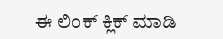ಈ ಲಿಂಕ್ ಕ್ಲಿಕ್ ಮಾಡಿ